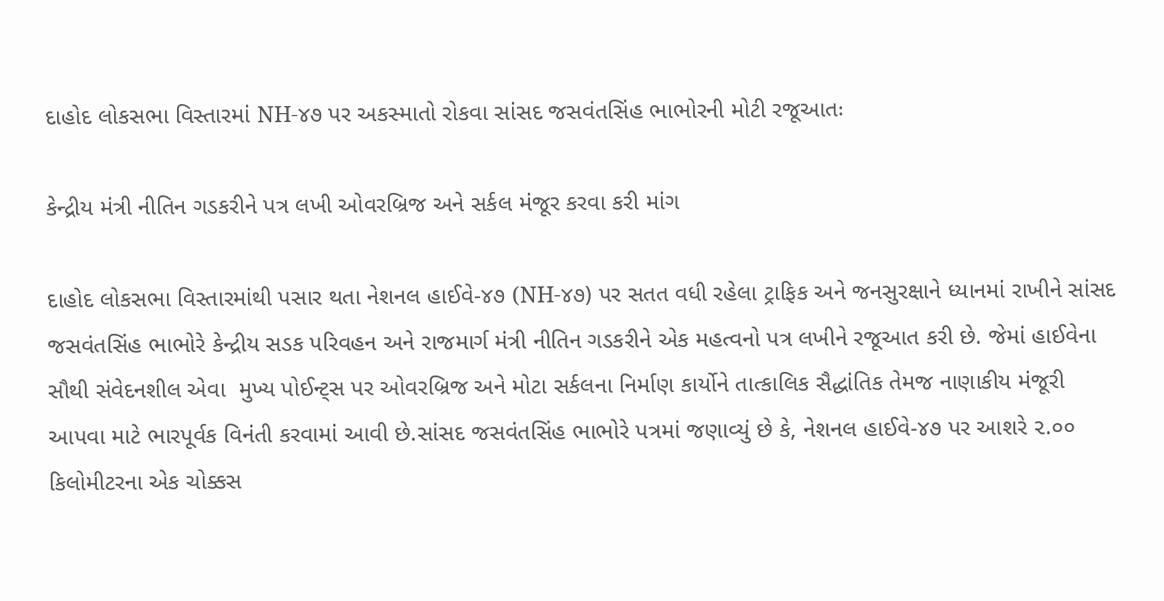દાહોદ લોકસભા વિસ્તારમાં NH-૪૭ પર અકસ્માતો રોકવા સાંસદ જસવંતસિંહ ભાભોરની મોટી રજૂઆતઃ

કેન્દ્રીય મંત્રી નીતિન ગડકરીને પત્ર લખી ઓવરબ્રિજ અને સર્કલ મંજૂર કરવા કરી માંગ

દાહોદ લોકસભા વિસ્તારમાંથી પસાર થતા નેશનલ હાઈવે-૪૭ (NH-૪૭) પર સતત વધી રહેલા ટ્રાફિક અને જનસુરક્ષાને ધ્યાનમાં રાખીને સાંસદ જસવંતસિંહ ભાભોરે કેન્દ્રીય સડક પરિવહન અને રાજમાર્ગ મંત્રી નીતિન ગડકરીને એક મહત્વનો પત્ર લખીને રજૂઆત કરી છે. જેમાં હાઈવેના સૌથી સંવેદનશીલ એવા  મુખ્ય પોઈન્ટ્સ પર ઓવરબ્રિજ અને મોટા સર્કલના નિર્માણ કાર્યોને તાત્કાલિક સૈદ્ધાંતિક તેમજ નાણાકીય મંજૂરી આપવા માટે ભારપૂર્વક વિનંતી કરવામાં આવી છે.સાંસદ જસવંતસિંહ ભાભોરે પત્રમાં જણાવ્યું છે કે, નેશનલ હાઈવે-૪૭ પર આશરે ૨.૦૦ કિલોમીટરના એક ચોક્કસ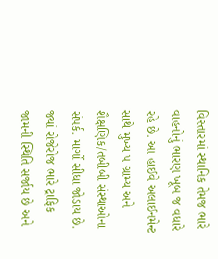વિસ્તારમાં સ્થાનિક તેમજ ભારે વાહનોનું ભારણ ખૂબ જ વધારે રહે છે. આ હાઈવે અલાઈનમેન્ટ સાથે મુખ્ય ૫ ગ્રામ્ય અને શૈક્ષણિક/તબીબી સંસ્થાઓના સંપર્ક. માર્ગો સીધા જોડાય છે. જ્યાં રોજેરોજ ભારે ટ્રાફિક જામની સ્થિતિ સર્જાય છે અને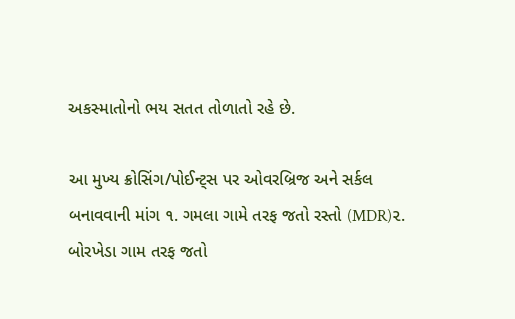અકસ્માતોનો ભય સતત તોળાતો રહે છે.

આ મુખ્ય ક્રોસિંગ/પોઈન્ટ્સ પર ઓવરબ્રિજ અને સર્કલ બનાવવાની માંગ ૧. ગમલા ગામે તરફ જતો રસ્તો (MDR)૨. બોરખેડા ગામ તરફ જતો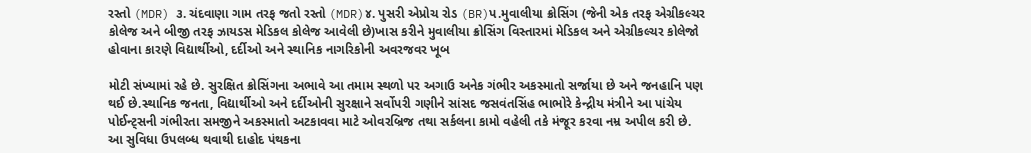રસ્તો (MDR) ૩. ચંદવાણા ગામ તરફ જતો રસ્તો (MDR)૪. પુસરી એપ્રોચ રોડ (BR)પ.મુવાલીયા ક્રોસિંગ (જેની એક તરફ એગ્રીકલ્ચર કોલેજ અને બીજી તરફ ઝાયડસ મેડિકલ કોલેજ આવેલી છે)ખાસ કરીને મુવાલીયા ક્રોસિંગ વિસ્તારમાં મેડિકલ અને એગ્રીકલ્ચર કોલેજો હોવાના કારણે વિદ્યાર્થીઓ, દર્દીઓ અને સ્થાનિક નાગરિકોની અવરજવર ખૂબ

મોટી સંખ્યામાં રહે છે. સુરક્ષિત ક્રોસિંગના અભાવે આ તમામ સ્થળો પર અગાઉ અનેક ગંભીર અકસ્માતો સર્જાયા છે અને જનહાનિ પણ થઈ છે.સ્થાનિક જનતા, વિદ્યાર્થીઓ અને દર્દીઓની સુરક્ષાને સર્વોપરી ગણીને સાંસદ જસવંતસિંહ ભાભોરે કેન્દ્રીય મંત્રીને આ પાંચેય પોઈન્ટ્સની ગંભીરતા સમજીને અકસ્માતો અટકાવવા માટે ઓવરબ્રિજ તથા સર્કલના કામો વહેલી તકે મંજૂર કરવા નમ્ર અપીલ કરી છે. આ સુવિધા ઉપલબ્ધ થવાથી દાહોદ પંથકના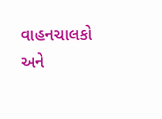વાહનચાલકો અને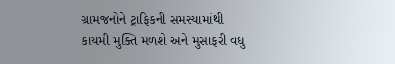ગ્રામજનોને ટ્રાફિકની સમસ્યામાંથી કાયમી મુક્તિ મળશે અને મુસાફરી વધુ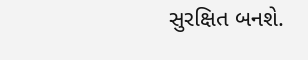સુરક્ષિત બનશે.